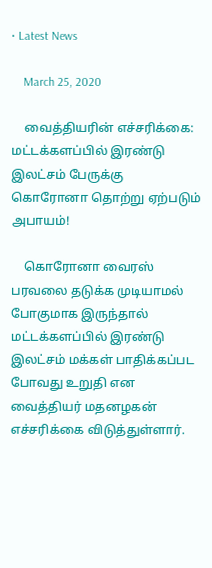• Latest News

    March 25, 2020

    வைத்தியரின் எச்சரிக்கை: மட்டக்களப்பில் இரண்டு இலட்சம் பேருக்கு கொரோனா தொற்று ஏற்படும் அபாயம்!

    கொரோனா வைரஸ் பரவலை தடுக்க முடியாமல் போகுமாக இருந்தால் மட்டக்களப்பில் இரண்டு இலட்சம் மக்கள் பாதிக்கப்பட போவது உறுதி என வைத்தியர் மதனழகன் எச்சரிக்கை விடுத்துள்ளார்.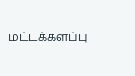மட்டக்களப்பு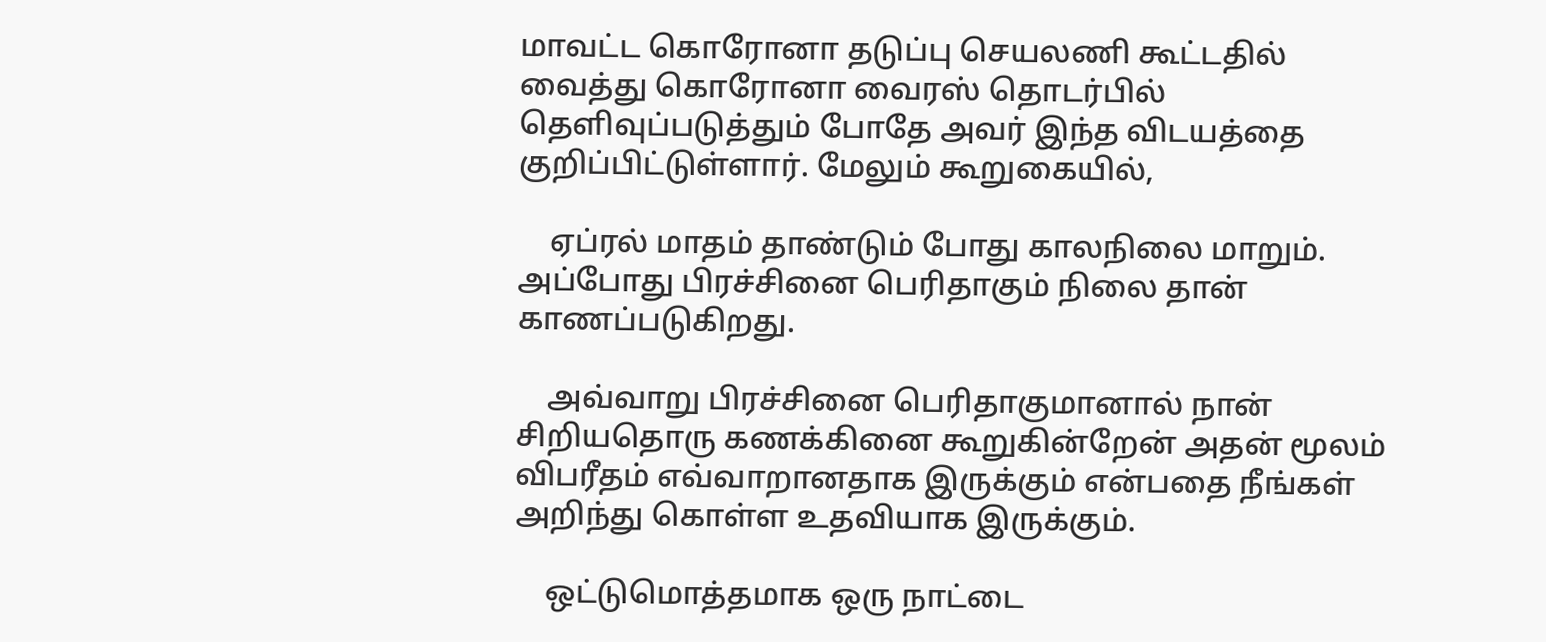மாவட்ட கொரோனா தடுப்பு செயலணி கூட்டதில் வைத்து கொரோனா வைரஸ் தொடர்பில் தெளிவுப்படுத்தும் போதே அவர் இந்த விடயத்தை குறிப்பிட்டுள்ளார். மேலும் கூறுகையில்,

    ஏப்ரல் மாதம் தாண்டும் போது காலநிலை மாறும். அப்போது பிரச்சினை பெரிதாகும் நிலை தான் காணப்படுகிறது.

    அவ்வாறு பிரச்சினை பெரிதாகுமானால் நான் சிறியதொரு கணக்கினை கூறுகின்றேன் அதன் மூலம் விபரீதம் எவ்வாறானதாக இருக்கும் என்பதை நீங்கள் அறிந்து கொள்ள உதவியாக இருக்கும்.

    ஒட்டுமொத்தமாக ஒரு நாட்டை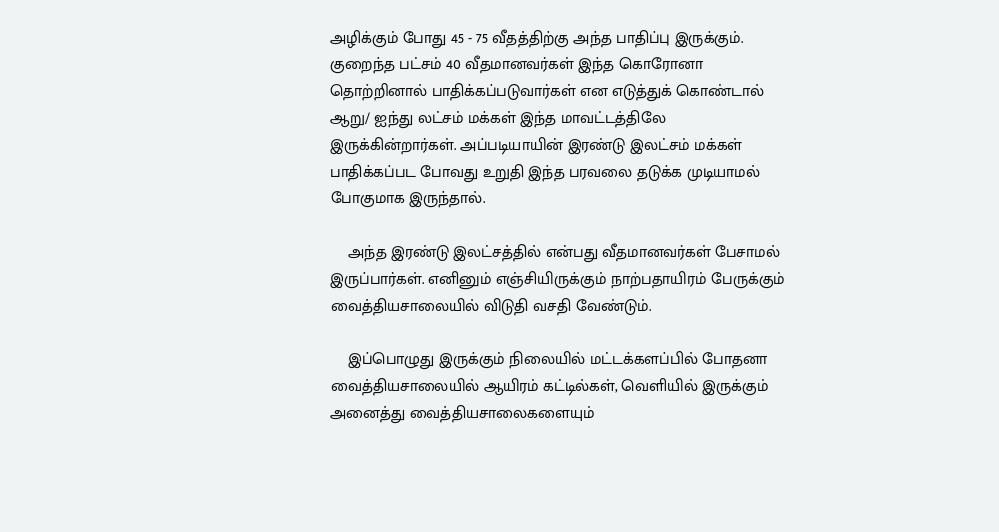அழிக்கும் போது 45 - 75 வீதத்திற்கு அந்த பாதிப்பு இருக்கும். குறைந்த பட்சம் 40 வீதமானவர்கள் இந்த கொரோனா தொற்றினால் பாதிக்கப்படுவார்கள் என எடுத்துக் கொண்டால் ஆறு/ ஐந்து லட்சம் மக்கள் இந்த மாவட்டத்திலே இருக்கின்றார்கள். அப்படியாயின் இரண்டு இலட்சம் மக்கள் பாதிக்கப்பட போவது உறுதி இந்த பரவலை தடுக்க முடியாமல் போகுமாக இருந்தால்.

    அந்த இரண்டு இலட்சத்தில் என்பது வீதமானவர்கள் பேசாமல் இருப்பார்கள். எனினும் எஞ்சியிருக்கும் நாற்பதாயிரம் பேருக்கும் வைத்தியசாலையில் விடுதி வசதி வேண்டும்.

    இப்பொழுது இருக்கும் நிலையில் மட்டக்களப்பில் போதனா வைத்தியசாலையில் ஆயிரம் கட்டில்கள், வெளியில் இருக்கும் அனைத்து வைத்தியசாலைகளையும்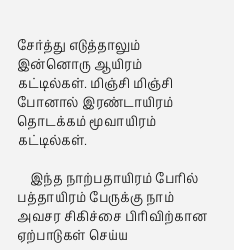சேர்த்து எடுத்தாலும் இன்னொரு ஆயிரம் கட்டில்கள். மிஞ்சி மிஞ்சி போனால் இரண்டாயிரம் தொடக்கம் மூவாயிரம் கட்டில்கள்.

    இந்த நாற்பதாயிரம் பேரில் பத்தாயிரம் பேருக்கு நாம் அவசர சிகிச்சை பிரிவிற்கான ஏற்பாடுகள் செய்ய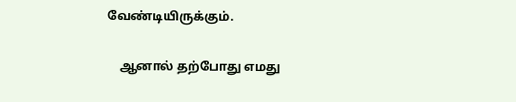வேண்டியிருக்கும்.

    ஆனால் தற்போது எமது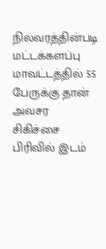நிலவரத்தின்படி மட்டக்களப்பு மாவட்டத்தில் 55 பேருக்கு தான் அவசர சிகிச்சை பிரிவில் இடம்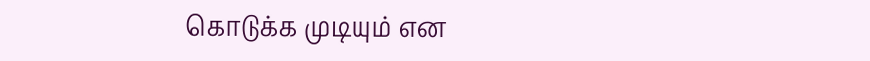கொடுக்க முடியும் என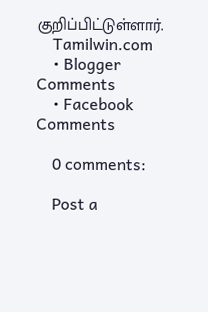குறிப்பிட்டுள்ளார்.
    Tamilwin.com
    • Blogger Comments
    • Facebook Comments

    0 comments:

    Post a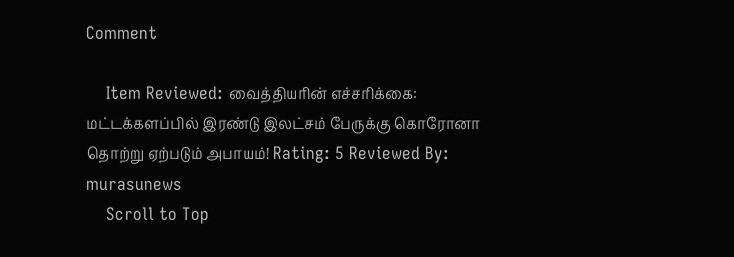Comment

    Item Reviewed: வைத்தியரின் எச்சரிக்கை: மட்டக்களப்பில் இரண்டு இலட்சம் பேருக்கு கொரோனா தொற்று ஏற்படும் அபாயம்! Rating: 5 Reviewed By: murasunews
    Scroll to Top